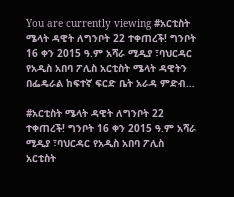You are currently viewing #አርቲስት ሜላት ዳዊት ለግንቦት 22 ተቀጠረች! ግንቦት 16 ቀን 2015 ዓ.ም አሻራ ሚዲያ ፣ባህርዳር  የአዲስ አበባ ፖሊስ አርቲስት ሜላት ዳዊትን በፌዴራል ከፍተኛ ፍርድ ቤት አራዳ ምድብ…

#አርቲስት ሜላት ዳዊት ለግንቦት 22 ተቀጠረች! ግንቦት 16 ቀን 2015 ዓ.ም አሻራ ሚዲያ ፣ባህርዳር የአዲስ አበባ ፖሊስ አርቲስት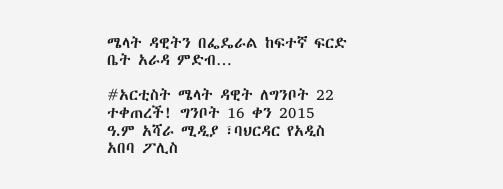ሜላት ዳዊትን በፌዴራል ከፍተኛ ፍርድ ቤት አራዳ ምድብ…

#አርቲስት ሜላት ዳዊት ለግንቦት 22 ተቀጠረች! ግንቦት 16 ቀን 2015 ዓ.ም አሻራ ሚዲያ ፣ባህርዳር የአዲስ አበባ ፖሊስ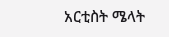አርቲስት ሜላት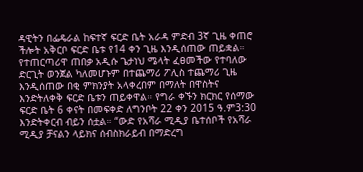ዳዊትን በፌዴራል ከፍተኛ ፍርድ ቤት አራዳ ምድብ 3ኛ ጊዜ ቀጠሮ ችሎት አቅርቦ ፍርድ ቤቱ የ14 ቀን ጊዜ እንዲሰጠው ጠይቋል። የተጠርጣሪዋ ጠበቃ አዲሱ ጌታነህ ሜላት ፈፀመችው የተባለው ድርጊት ወንጀል ካለመሆኑም በተጨማሪ ፖሊስ ተጨማሪ ጊዜ እንዲሰጠው በቂ ምክንያት አላቀረበም በማለት በዋስትና እንድትለቀቅ ፍርድ ቤቱን ጠይቀዋል። የግራ ቀኙን ክርክር የሰማው ፍርድ ቤት 6 ቀናት በመፍቀድ ለግንቦት 22 ቀን 2015 ዓ.ም3:30 እንድትቀርብ ብይን ሰቷል። “ውድ የአሻራ ሚዲያ ቤተሰቦች የአሻራ ሚዲያ ቻናልን ላይክና ሰብስክራይብ በማድረግ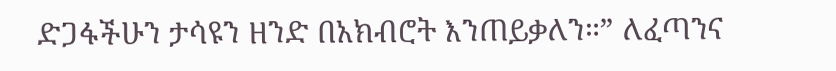ድጋፋችሁን ታሳዩን ዘንድ በአክብሮት እንጠይቃለን።” ለፈጣንና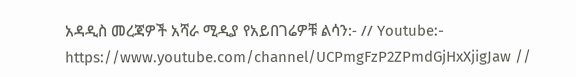አዳዲስ መረጃዎች አሻራ ሚዲያ የአይበገሬዎቹ ልሳን:- // Youtube:- https://www.youtube.com/channel/UCPmgFzP2ZPmdGjHxXjigJaw //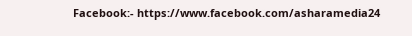Facebook:- https://www.facebook.com/asharamedia24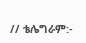// ቴሌግራም:-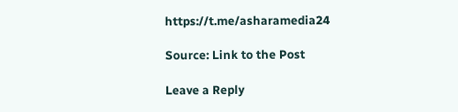https://t.me/asharamedia24

Source: Link to the Post

Leave a Reply